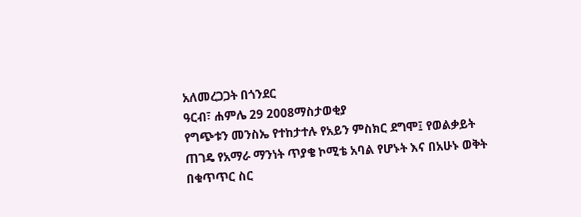አለመረጋጋት በጎንደር
ዓርብ፣ ሐምሌ 29 2008ማስታወቂያ
የግጭቱን መንስኤ የተከታተሉ የአይን ምስክር ደግሞ፤ የወልቃይት ጠገዴ የአማራ ማንነት ጥያቄ ኮሚቴ አባል የሆኑት እና በአሁኑ ወቅት በቁጥጥር ስር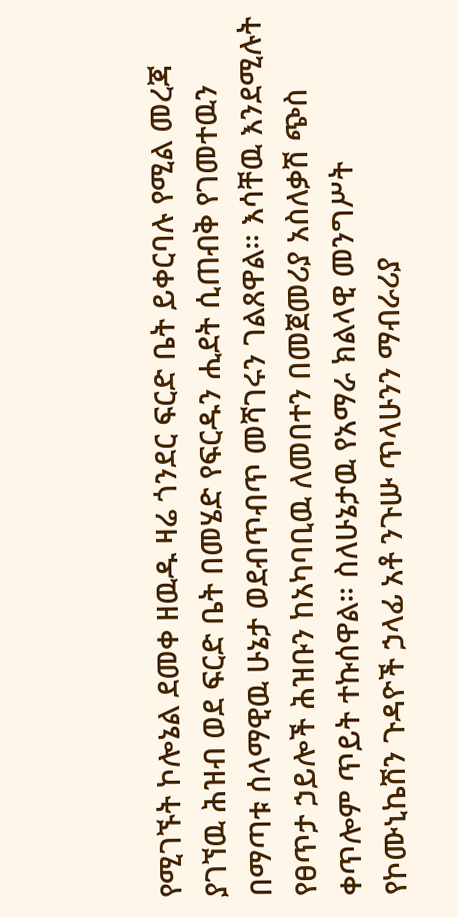የሚገኙት ኮሎኔል ደመቀ ዘዉዱ ዛሬ ጎንደር ፍርድ ቤት ይቀርባሉ የሚል መረጃ ያገኘዉ ሕዝብ ወደ ፍርድ ቤት በመሄድ የፍርዱን ሒደት ሲጠብቅ የገመተዉን በማጣቱ ሰላማዊዉ ሁኔታ ወደብጥብጥ መሻገሩን ገልጸዋል። እሳቸዉ እንደሚሉት የፀጥታ ኃይሎች ሕዝቡን ከአካባቢዉ ለመበተን በመጀመሪያ አስለቃሽ ጭስ ቀጥሎም ጥይት ተኩሰዋል። ስለሁኔታዉ የአማራ ክልላዊ መንግሥት የኮሙኒኬሽን ጉዳዮች ኃላፊ አቶ ንጉሡ ጥላሁንን ማብራሪያ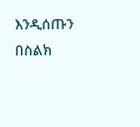እንዲሰጡን በስልክ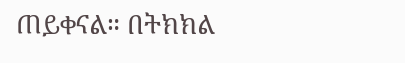ጠይቀናል። በትክክል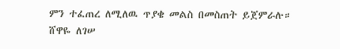ምን ተፈጠረ ለሚለዉ ጥያቄ መልስ በመስጠት ይጀምራሉ።
ሸዋዬ ለገሠ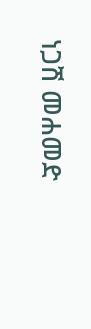ነጋሽ መሐመድ